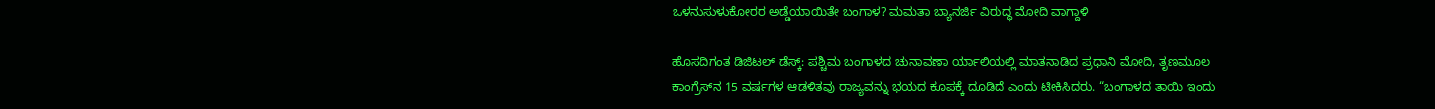ಒಳನುಸುಳುಕೋರರ ಅಡ್ಡೆಯಾಯಿತೇ ಬಂಗಾಳ? ಮಮತಾ ಬ್ಯಾನರ್ಜಿ ವಿರುದ್ಧ ಮೋದಿ ವಾಗ್ದಾಳಿ

ಹೊಸದಿಗಂತ ಡಿಜಿಟಲ್ ಡೆಸ್ಕ್: ಪಶ್ಚಿಮ ಬಂಗಾಳದ ಚುನಾವಣಾ ರ್ಯಾಲಿಯಲ್ಲಿ ಮಾತನಾಡಿದ ಪ್ರಧಾನಿ ಮೋದಿ, ತೃಣಮೂಲ ಕಾಂಗ್ರೆಸ್‌ನ 15 ವರ್ಷಗಳ ಆಡಳಿತವು ರಾಜ್ಯವನ್ನು ಭಯದ ಕೂಪಕ್ಕೆ ದೂಡಿದೆ ಎಂದು ಟೀಕಿಸಿದರು. “ಬಂಗಾಳದ ತಾಯಿ ಇಂದು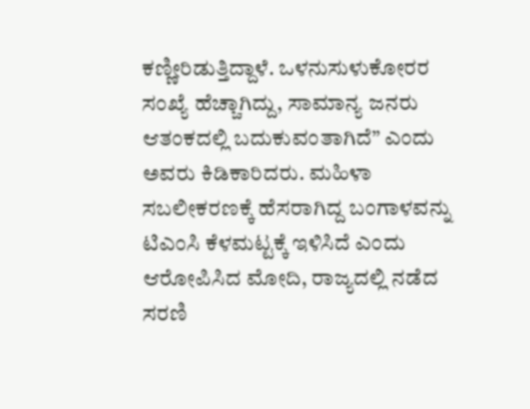ಕಣ್ಣೀರಿಡುತ್ತಿದ್ದಾಳೆ. ಒಳನುಸುಳುಕೋರರ ಸಂಖ್ಯೆ ಹೆಚ್ಚಾಗಿದ್ದು, ಸಾಮಾನ್ಯ ಜನರು ಆತಂಕದಲ್ಲಿ ಬದುಕುವಂತಾಗಿದೆ” ಎಂದು ಅವರು ಕಿಡಿಕಾರಿದರು. ಮಹಿಳಾ ಸಬಲೀಕರಣಕ್ಕೆ ಹೆಸರಾಗಿದ್ದ ಬಂಗಾಳವನ್ನು ಟಿಎಂಸಿ ಕೆಳಮಟ್ಟಕ್ಕೆ ಇಳಿಸಿದೆ ಎಂದು ಆರೋಪಿಸಿದ ಮೋದಿ, ರಾಜ್ಯದಲ್ಲಿ ನಡೆದ ಸರಣಿ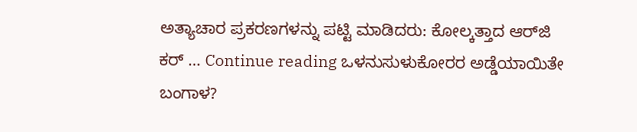ಅತ್ಯಾಚಾರ ಪ್ರಕರಣಗಳನ್ನು ಪಟ್ಟಿ ಮಾಡಿದರು: ಕೋಲ್ಕತ್ತಾದ ಆರ್‌ಜಿ ಕರ್ … Continue reading ಒಳನುಸುಳುಕೋರರ ಅಡ್ಡೆಯಾಯಿತೇ ಬಂಗಾಳ?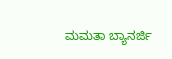ಮಮತಾ ಬ್ಯಾನರ್ಜಿ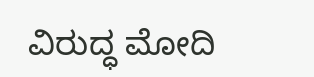ವಿರುದ್ಧ ಮೋದಿ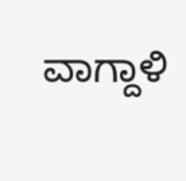ವಾಗ್ದಾಳಿ